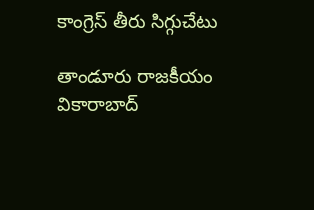కాంగ్రెస్ తీరు సిగ్గుచేటు

తాండూరు రాజకీయం వికారాబాద్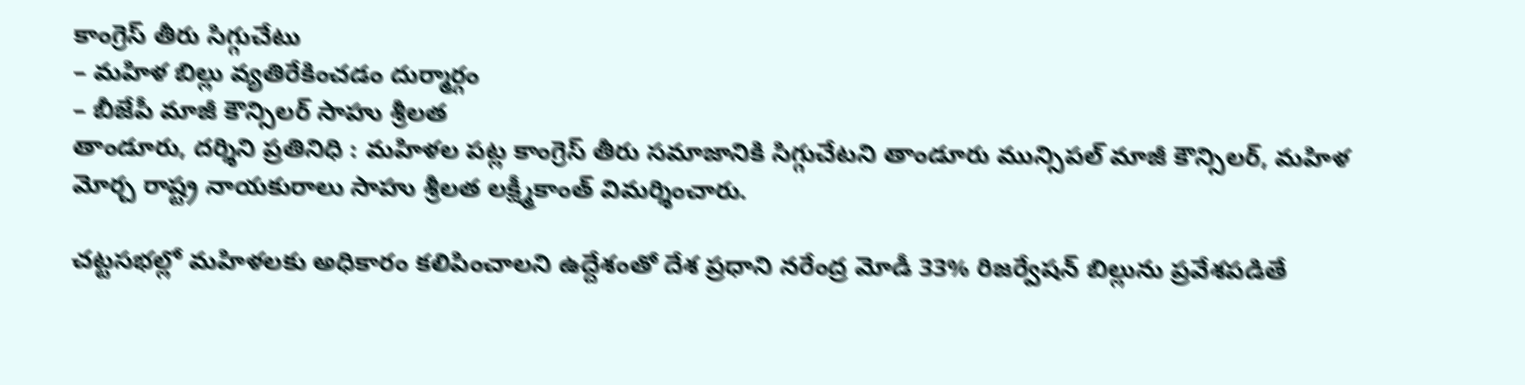కాంగ్రెస్ తీరు సిగ్గుచేటు
– మహిళ బిల్లు వ్యతిరేకించడం దుర్మార్గం
– బీజేపీ మాజీ కౌన్సిలర్ సాహు శ్రీలత
తాండూరు, దర్శిని ప్రతినిధి : మహిళల పట్ల కాంగ్రెస్ తీరు సమాజానికి సిగ్గుచేటని తాండూరు మున్సిపల్ మాజీ కౌన్సిలర్, మహిళ మోర్చ రాష్ట్ర నాయకురాలు సాహు శ్రీలత లక్ష్మీకాంత్‌ విమర్శించారు.

చట్టసభల్లో మహిళలకు అధికారం కలిపించాలని ఉద్దేశంతో దేశ ప్రధాని నరేంద్ర మోడీ 33% రిజర్వేషన్ బిల్లును ప్రవేశపడితే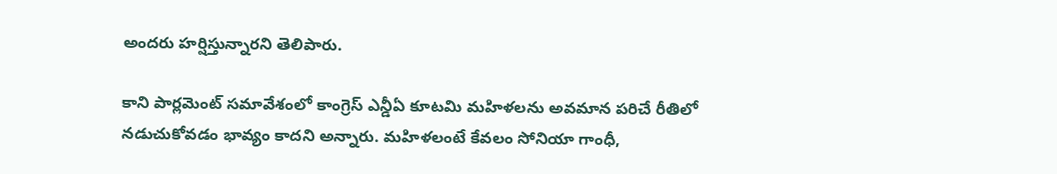అందరు హర్షిస్తున్నారని తెలిపారు.

కాని పార్లమెంట్ సమావేశంలో కాంగ్రెస్ ఎన్డీఏ కూటమి మహిళలను అవమాన పరిచే రీతిలో నడుచుకోవడం భావ్యం కాదని అన్నారు. మహిళలంటే కేవలం సోనియా గాంధీ,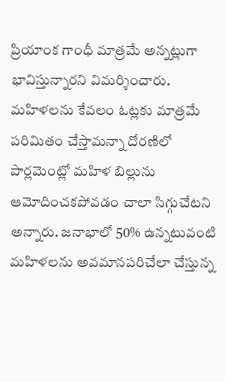ప్రియాంక గాంధీ మాత్రమే అన్నట్లుగా భావిస్తున్నారని విమర్శించారు. మహిళలను కేవలం ఓట్లకు మాత్రమే పరిమితం చేస్తామన్నా దోరణిలో పార్లమెంట్లో మహిళ బిల్లును ఆమోదించకపోవడం చాలా సిగ్గుచేటని అన్నారు. జనాభాలో 50% ఉన్నటువంటి మహిళలను అవమానపరిచేలా చేస్తున్న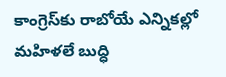కాంగ్రెస్‌కు రాబోయే ఎన్నికల్లో మహిళలే బుద్ధి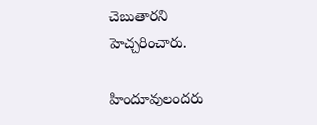చెబుతారని హెచ్చరించారు.

హిందూవులందరు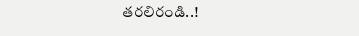తరలిరండి..!